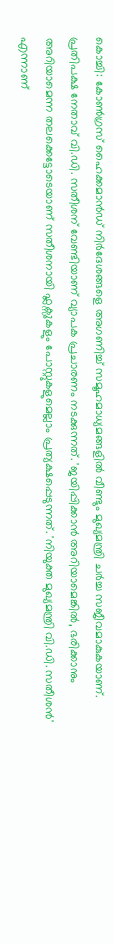കൊച്ചി: കോൺഗ്രസ് ഹൈക്കമാൻഡ് നിർദേശങ്ങളെ അഗണിച്ച് സമൂഹമാധ്യമങ്ങളിൽ വീണ്ടും മുഖ്യമന്ത്രി ചർച്ച സജീവമാകുകയാണ്. പ്രതിപക്ഷ നേതാവ് വി.ഡി. സതീശന് വേണ്ടിയാണ് വ്യാപക പ്രചാരണം നടക്കുന്നത്. 'ജയിപ്പിക്കാൻ അറിയാമെങ്കിൽ, ഭരിക്കാനും അറിയാമെന്ന തലക്കെട്ടോടെയാണ് സതീശനായി ഫ്ലക്സുകളും പോസ്റ്റുകളുമെല്ലാം പ്രത്യക്ഷപ്പെടുന്നത്. 'നിയുക്ത മുഖ്യമന്ത്രി വി.ഡി. സതീശൻ' എന്നാണ്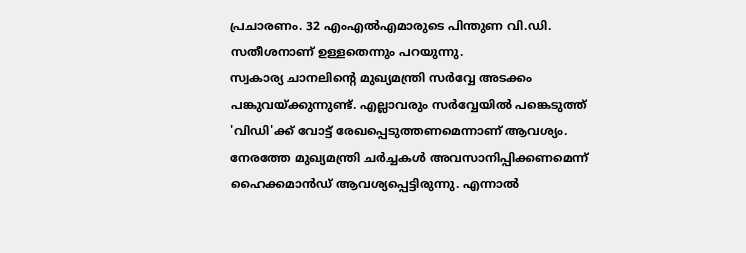പ്രചാരണം. 32 എംഎൽഎമാരുടെ പിന്തുണ വി.ഡി. സതീശനാണ് ഉള്ളതെന്നും പറയുന്നു.
സ്വകാര്യ ചാനലിന്റെ മുഖ്യമന്ത്രി സർവ്വേ അടക്കം പങ്കുവയ്ക്കുന്നുണ്ട്. എല്ലാവരും സർവ്വേയിൽ പങ്കെടുത്ത് 'വിഡി'ക്ക് വോട്ട് രേഖപ്പെടുത്തണമെന്നാണ് ആവശ്യം. നേരത്തേ മുഖ്യമന്ത്രി ചർച്ചകൾ അവസാനിപ്പിക്കണമെന്ന് ഹൈക്കമാൻഡ് ആവശ്യപ്പെട്ടിരുന്നു. എന്നാൽ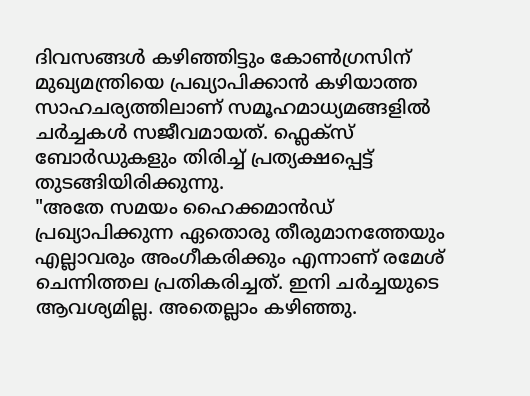ദിവസങ്ങൾ കഴിഞ്ഞിട്ടും കോൺഗ്രസിന് മുഖ്യമന്ത്രിയെ പ്രഖ്യാപിക്കാൻ കഴിയാത്ത സാഹചര്യത്തിലാണ് സമൂഹമാധ്യമങ്ങളിൽ ചർച്ചകൾ സജീവമായത്. ഫ്ലെക്സ് ബോർഡുകളും തിരിച്ച് പ്രത്യക്ഷപ്പെട്ട് തുടങ്ങിയിരിക്കുന്നു.
"അതേ സമയം ഹൈക്കമാൻഡ് പ്രഖ്യാപിക്കുന്ന ഏതൊരു തീരുമാനത്തേയും എല്ലാവരും അംഗീകരിക്കും എന്നാണ് രമേശ് ചെന്നിത്തല പ്രതികരിച്ചത്. ഇനി ചർച്ചയുടെ ആവശ്യമില്ല. അതെല്ലാം കഴിഞ്ഞു.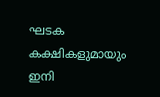ഘടക കക്ഷികളുമായും ഇനി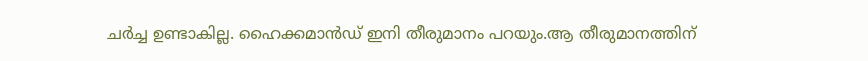ചർച്ച ഉണ്ടാകില്ല. ഹൈക്കമാൻഡ് ഇനി തീരുമാനം പറയും.ആ തീരുമാനത്തിന്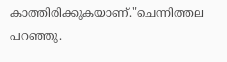കാത്തിരിക്കുകയാണ്."ചെന്നിത്തല പറഞ്ഞു.